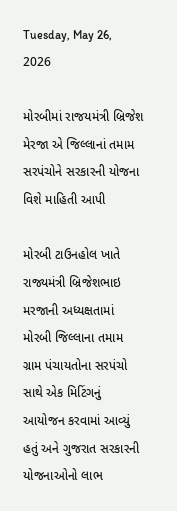Tuesday, May 26, 2026

મોરબીમાં રાજયમંત્રી બ્રિજેશ મેરજા એ જિલ્લાનાં તમામ સરપંચોને સરકારની યોજના વિશે માહિતી આપી

મોરબી ટાઉનહોલ ખાતે રાજ્યમંત્રી બ્રિજેશભાઇ મરજાની અધ્યક્ષતામાં મોરબી જિલ્લાના તમામ ગ્રામ પંચાયતોના સરપંચો સાથે એક મિટિંગનું આયોજન કરવામાં આવ્યું હતું અને ગુજરાત સરકારની યોજનાઓનો લાભ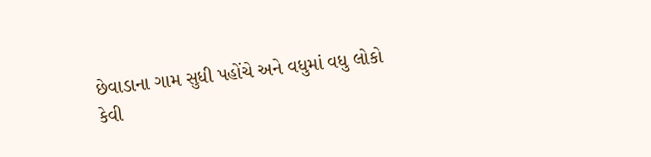છેવાડાના ગામ સુધી પહોંચે અને વધુમાં વધુ લોકો કેવી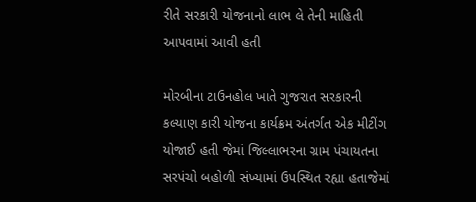રીતે સરકારી યોજનાનો લાભ લે તેની માહિતી આપવામાં આવી હતી

મોરબીના ટાઉનહોલ ખાતે ગુજરાત સરકારની કલ્યાણ કારી યોજના કાર્યક્રમ અંતર્ગત એક મીટીંગ યોજાઈ હતી જેમાં જિલ્લાભરના ગ્રામ પંચાયતના સરપંચો બહોળી સંખ્યામાં ઉપસ્થિત રહ્યા હતાજેમાં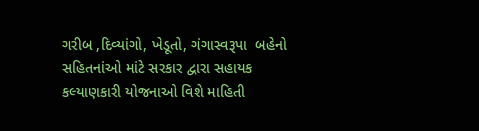ગરીબ ,દિવ્યાંગો, ખેડૂતો, ગંગાસ્વરૂપા  બહેનો સહિતનાંઓ માંટે સરકાર દ્વારા સહાયક કલ્યાણકારી યોજનાઓ વિશે માહિતી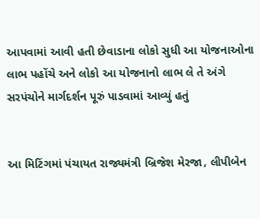આપવામાં આવી હતી છેવાડાના લોકો સુધી આ યોજનાઓના લાભ પહોંચે અને લોકો આ યોજનાનો લાભ લે તે અંગે સરપંચોને માર્ગદર્શન પૂરું પાડવામાં આવ્યું હતું


આ મિટિંગમાં પંચાયત રાજ્યમંત્રી બ્રિજેશ મેરજા, લીપીબેન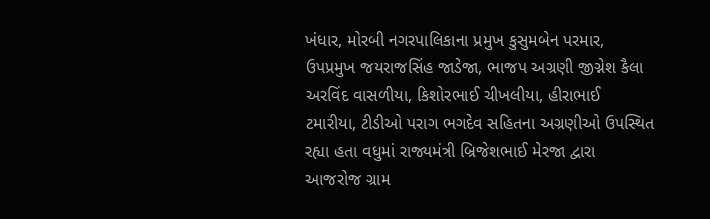ખંધાર, મોરબી નગરપાલિકાના પ્રમુખ કુસુમબેન પરમાર, ઉપપ્રમુખ જયરાજસિંહ જાડેજા, ભાજપ અગ્રણી જીગ્નેશ કૈલા અરવિંદ વાસળીયા, કિશોરભાઈ ચીખલીયા, હીરાભાઈ ટમારીયા, ટીડીઓ પરાગ ભગદેવ સહિતના અગ્રણીઓ ઉપસ્થિત રહ્યા હતા વધુમાં રાજ્યમંત્રી બ્રિજેશભાઈ મેરજા દ્વારા આજરોજ ગ્રામ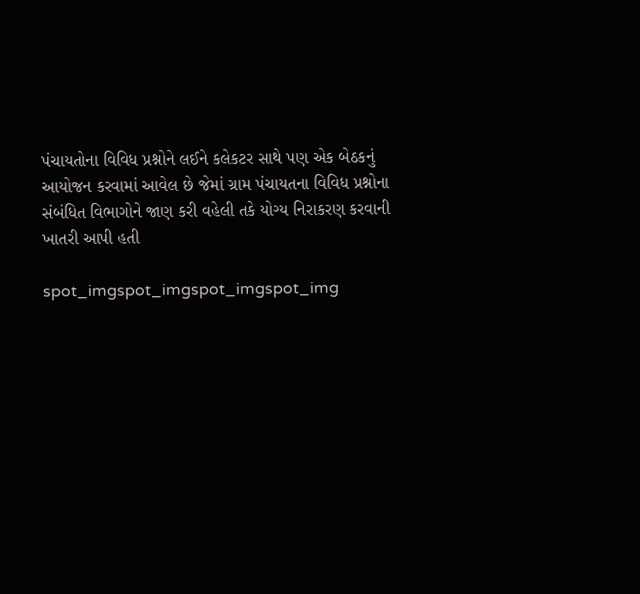પંચાયતોના વિવિધ પ્રશ્નોને લઈને કલેકટર સાથે પણ એક બેઠકનું આયોજન કરવામાં આવેલ છે જેમાં ગ્રામ પંચાયતના વિવિધ પ્રશ્નોના સંબંધિત વિભાગોને જાણ કરી વહેલી તકે યોગ્ય નિરાકરણ કરવાની ખાતરી આપી હતી

spot_imgspot_imgspot_imgspot_img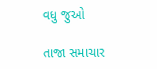વધુ જુઓ

તાજા સમાચાર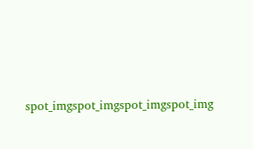spot_imgspot_imgspot_imgspot_img